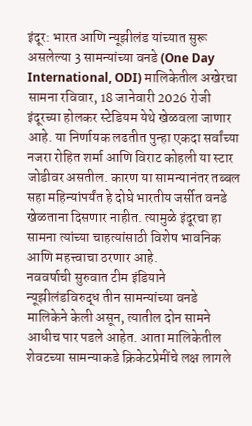इंदूर: भारत आणि न्यूझीलंड यांच्यात सुरू असलेल्या 3 सामन्यांच्या वनडे (One Day International, ODI) मालिकेतील अखेरचा सामना रविवार, 18 जानेवारी 2026 रोजी इंदूरच्या होलकर स्टेडियम येथे खेळवला जाणार आहे. या निर्णायक लढतीत पुन्हा एकदा सर्वांच्या नजरा रोहित शर्मा आणि विराट कोहली या स्टार जोडीवर असतील. कारण या सामन्यानंतर तब्बल सहा महिन्यांपर्यंत हे दोघे भारतीय जर्सीत वनडे खेळताना दिसणार नाहीत. त्यामुळे इंदूरचा हा सामना त्यांच्या चाहत्यांसाठी विशेष भावनिक आणि महत्त्वाचा ठरणार आहे.
नववर्षाची सुरुवात टीम इंडियाने न्यूझीलंडविरुद्ध तीन सामन्यांच्या वनडे मालिकेने केली असून, त्यातील दोन सामने आधीच पार पडले आहेत. आता मालिकेतील शेवटच्या सामन्याकडे क्रिकेटप्रेमींचे लक्ष लागले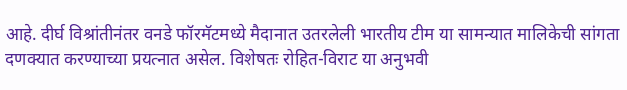आहे. दीर्घ विश्रांतीनंतर वनडे फॉरमॅटमध्ये मैदानात उतरलेली भारतीय टीम या सामन्यात मालिकेची सांगता दणक्यात करण्याच्या प्रयत्नात असेल. विशेषतः रोहित-विराट या अनुभवी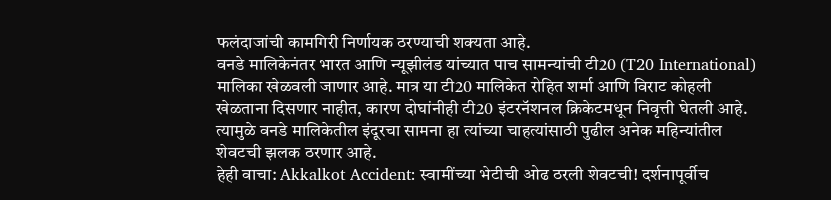फलंदाजांची कामगिरी निर्णायक ठरण्याची शक्यता आहे.
वनडे मालिकेनंतर भारत आणि न्यूझीलंड यांच्यात पाच सामन्यांची टी20 (T20 International) मालिका खेळवली जाणार आहे. मात्र या टी20 मालिकेत रोहित शर्मा आणि विराट कोहली खेळताना दिसणार नाहीत, कारण दोघांनीही टी20 इंटरनॅशनल क्रिकेटमधून निवृत्ती घेतली आहे. त्यामुळे वनडे मालिकेतील इंदूरचा सामना हा त्यांच्या चाहत्यांसाठी पुढील अनेक महिन्यांतील शेवटची झलक ठरणार आहे.
हेही वाचा: Akkalkot Accident: स्वामींच्या भेटीची ओढ ठरली शेवटची! दर्शनापूर्वीच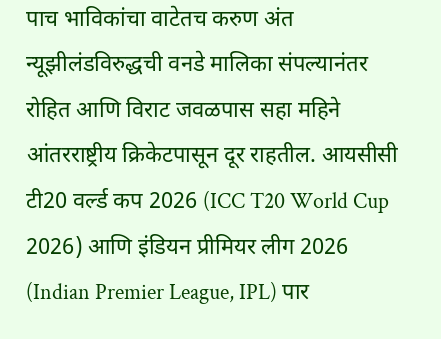पाच भाविकांचा वाटेतच करुण अंत
न्यूझीलंडविरुद्धची वनडे मालिका संपल्यानंतर रोहित आणि विराट जवळपास सहा महिने आंतरराष्ट्रीय क्रिकेटपासून दूर राहतील. आयसीसी टी20 वर्ल्ड कप 2026 (ICC T20 World Cup 2026) आणि इंडियन प्रीमियर लीग 2026 (Indian Premier League, IPL) पार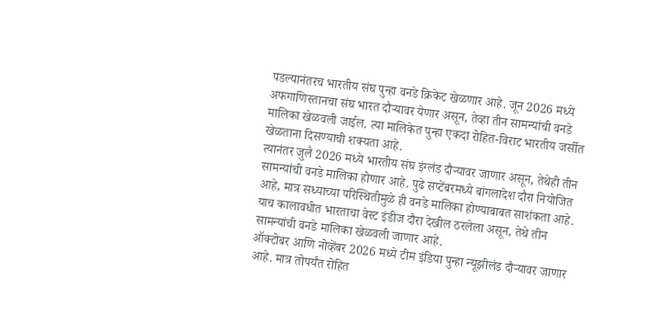पडल्यानंतरच भारतीय संघ पुन्हा वनडे क्रिकेट खेळणार आहे. जून 2026 मध्ये अफगाणिस्तानचा संघ भारत दौऱ्यावर येणार असून, तेव्हा तीन सामन्यांची वनडे मालिका खेळवली जाईल. त्या मालिकेत पुन्हा एकदा रोहित-विराट भारतीय जर्सीत खेळताना दिसण्याची शक्यता आहे.
त्यानंतर जुलै 2026 मध्ये भारतीय संघ इंग्लंड दौऱ्यावर जाणार असून, तेथेही तीन सामन्यांची वनडे मालिका होणार आहे. पुढे सप्टेंबरमध्ये बांगलादेश दौरा नियोजित आहे, मात्र सध्याच्या परिस्थितीमुळे ही वनडे मालिका होण्याबाबत साशंकता आहे. याच कालावधीत भारताचा वेस्ट इंडीज दौरा देखील ठरलेला असून, तेथे तीन सामन्यांची वनडे मालिका खेळवली जाणार आहे.
ऑक्टोबर आणि नोव्हेंबर 2026 मध्ये टीम इंडिया पुन्हा न्यूझीलंड दौऱ्यावर जाणार आहे. मात्र तोपर्यंत रोहित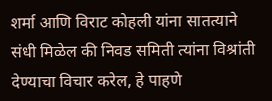शर्मा आणि विराट कोहली यांना सातत्याने संधी मिळेल की निवड समिती त्यांना विश्रांती देण्याचा विचार करेल, हे पाहणे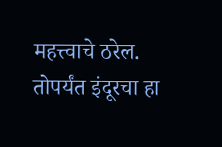महत्त्वाचे ठरेल. तोपर्यंत इंदूरचा हा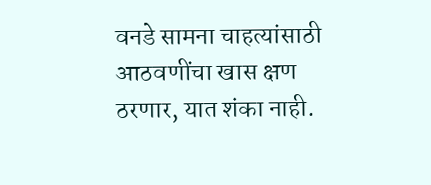वनडे सामना चाहत्यांसाठी आठवणींचा खास क्षण ठरणार, यात शंका नाही.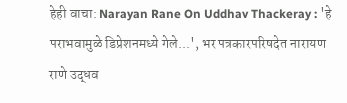हेही वाचा: Narayan Rane On Uddhav Thackeray : 'हे पराभवामुळे डिप्रेशनमध्ये गेले...', भर पत्रकारपरिषदेत नारायण राणे उद्धव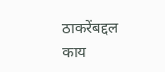ठाकरेंबद्दल काय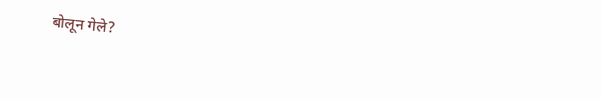बोलून गेले?